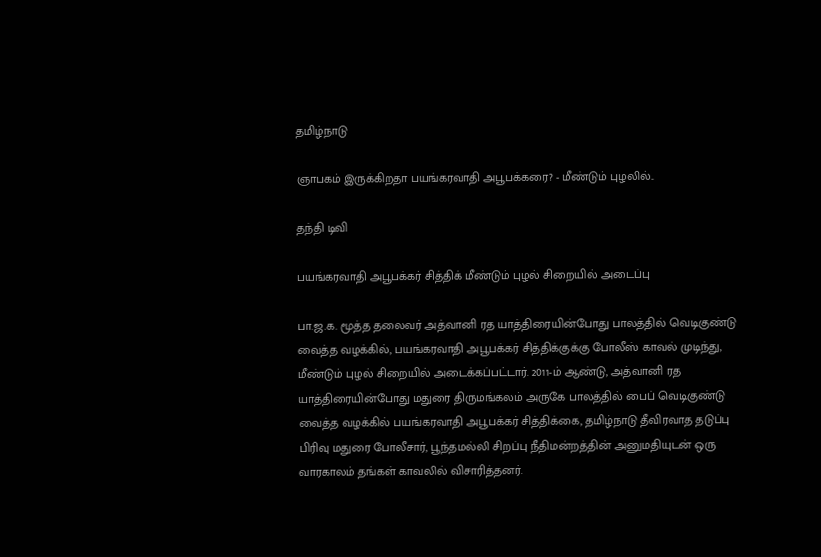தமிழ்நாடு

ஞாபகம் இருக்கிறதா பயங்கரவாதி அபூபக்கரை? - மீண்டும் புழலில்..

தந்தி டிவி

பயங்கரவாதி அபூபக்கர் சித்திக் மீண்டும் புழல் சிறையில் அடைப்பு

பா.ஜ.க. மூத்த தலைவர் அத்வானி ரத யாத்திரையின்போது பாலத்தில் வெடிகுண்டு வைத்த வழக்கில், பயங்கரவாதி அபூபக்கர் சித்திக்குக்கு போலீஸ் காவல் முடிந்து, மீண்டும் புழல் சிறையில் அடைக்கப்பட்டார். 2011-ம் ஆண்டு, அத்வானி ரத யாத்திரையின்போது மதுரை திருமங்கலம் அருகே பாலத்தில் பைப் வெடிகுண்டு வைத்த வழக்கில் பயங்கரவாதி அபூபக்கர் சித்திக்கை, தமிழ்நாடு தீவிரவாத தடுப்பு பிரிவு மதுரை போலீசார், பூந்தமல்லி சிறப்பு நீதிமன்றத்தின் அனுமதியுடன் ஒரு வாரகாலம் தங்கள் காவலில் விசாரித்தனர்.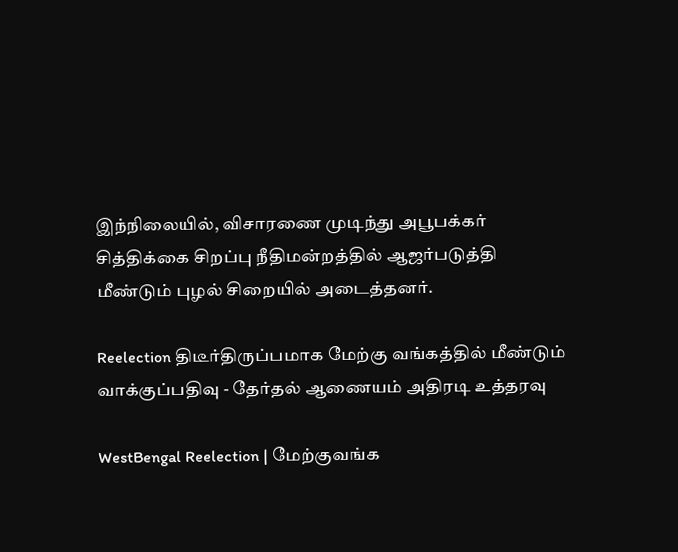இந்நிலையில், விசாரணை முடிந்து அபூபக்கர் சித்திக்கை சிறப்பு நீதிமன்றத்தில் ஆஜர்படுத்தி மீண்டும் புழல் சிறையில் அடைத்தனர்.

Reelection திடீர்திருப்பமாக மேற்கு வங்கத்தில் மீண்டும் வாக்குப்பதிவு - தேர்தல் ஆணையம் அதிரடி உத்தரவு

WestBengal Reelection | மேற்குவங்க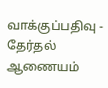வாக்குப்பதிவு - தேர்தல் ஆணையம்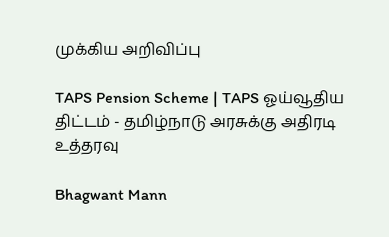முக்கிய அறிவிப்பு

TAPS Pension Scheme | TAPS ஓய்வூதிய திட்டம் - தமிழ்நாடு அரசுக்கு அதிரடி உத்தரவு

Bhagwant Mann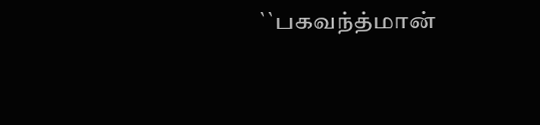``பகவந்த்மான்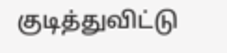குடித்துவிட்டு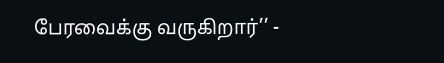பேரவைக்கு வருகிறார்’’ -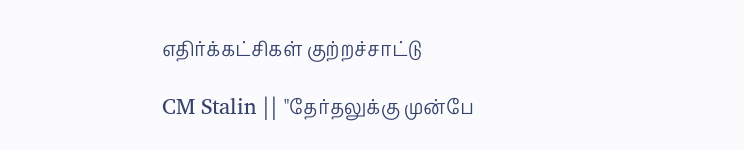எதிர்க்கட்சிகள் குற்றச்சாட்டு

CM Stalin || "தேர்தலுக்கு முன்பே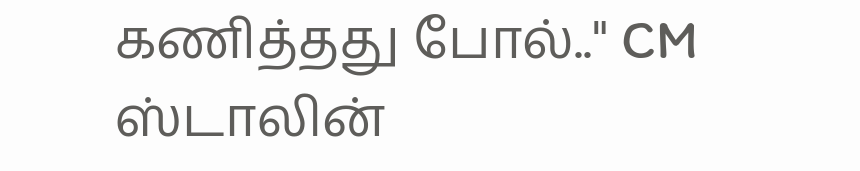கணித்தது போல்.." CM ஸ்டாலின்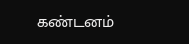கண்டனம்